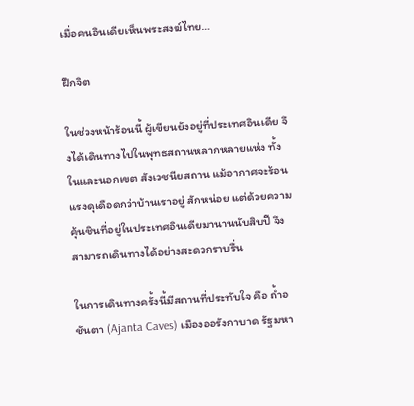เมื่อคนอินเดียเห็นพระสงฆ์ไทย…

ฝึกจิต

ในช่วงหน้าร้อนนี้ ผู้เขียนยังอยู่ที่ประเทศอินเดีย จึงได้เดินทางไปในพุทธสถานหลากหลายแห่ง ทั้งในและนอกเขต สังเวชนียสถาน แม้อากาศจะร้อนแรงดุเดือดกว่าบ้านเราอยู่ สักหน่อย แต่ด้วยความคุ้นชินที่อยู่ในประเทศอินเดียมานานนับสิบปี จึงสามารถเดินทางได้อย่างสะดวกราบรื่น

ในการเดินทางครั้งนี้มีสถานที่ประทับใจ คือ ถ้ำอชันตา (Ajanta Caves) เมืองออรังกาบาด รัฐมหา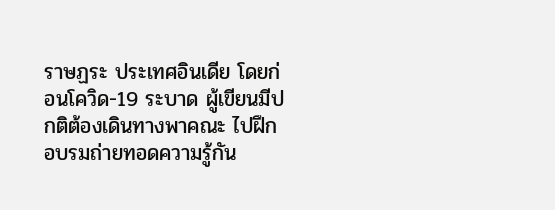ราษฏระ ประเทศอินเดีย โดยก่อนโควิด-19 ระบาด ผู้เขียนมีปกติต้องเดินทางพาคณะ ไปฝึกอบรมถ่ายทอดความรู้กัน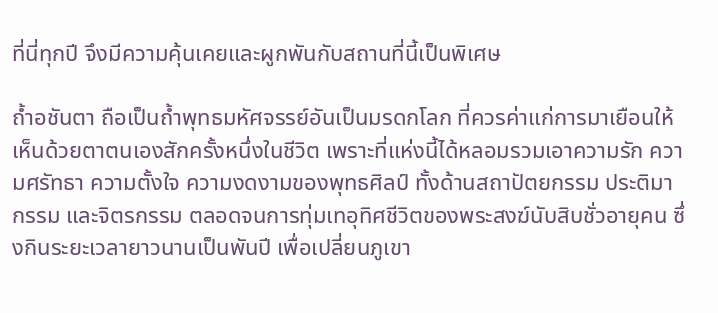ที่นี่ทุกปี จึงมีความคุ้นเคยและผูกพันกับสถานที่นี้เป็นพิเศษ

ถ้ำอชันตา ถือเป็นถ้ำพุทธมหัศจรรย์อันเป็นมรดกโลก ที่ควรค่าแก่การมาเยือนให้เห็นด้วยตาตนเองสักครั้งหนึ่งในชีวิต เพราะที่แห่งนี้ได้หลอมรวมเอาความรัก ความศรัทธา ความตั้งใจ ความงดงามของพุทธศิลป์ ทั้งด้านสถาปัตยกรรม ประติมากรรม และจิตรกรรม ตลอดจนการทุ่มเทอุทิศชีวิตของพระสงฆ์นับสิบชั่วอายุคน ซึ่งกินระยะเวลายาวนานเป็นพันปี เพื่อเปลี่ยนภูเขา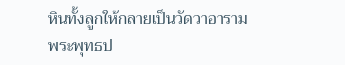หินทั้งลูกให้กลายเป็นวัดวาอาราม พระพุทธป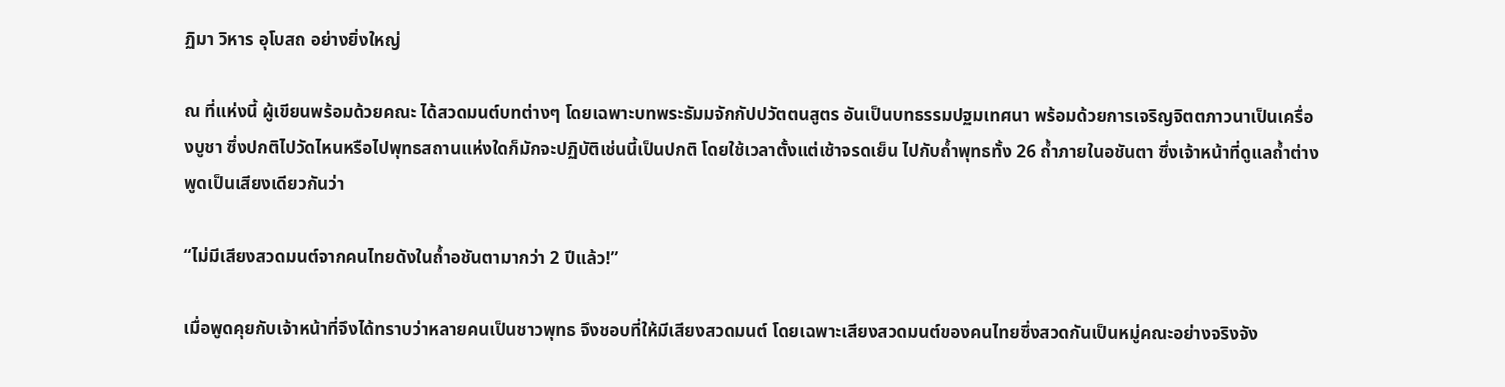ฏิมา วิหาร อุโบสถ อย่างยิ่งใหญ่

ณ ที่แห่งนี้ ผู้เขียนพร้อมด้วยคณะ ได้สวดมนต์บทต่างๆ โดยเฉพาะบทพระธัมมจักกัปปวัตตนสูตร อันเป็นบทธรรมปฐมเทศนา พร้อมด้วยการเจริญจิตตภาวนาเป็นเครื่องบูชา ซึ่งปกติไปวัดไหนหรือไปพุทธสถานแห่งใดก็มักจะปฏิบัติเช่นนี้เป็นปกติ โดยใช้เวลาตั้งแต่เช้าจรดเย็น ไปกับถ้ำพุทธทั้ง 26 ถ้ำภายในอชันตา ซึ่งเจ้าหน้าที่ดูแลถ้ำต่างพูดเป็นเสียงเดียวกันว่า

“ไม่มีเสียงสวดมนต์จากคนไทยดังในถ้ำอชันตามากว่า 2 ปีแล้ว!”

เมื่อพูดคุยกับเจ้าหน้าที่จึงได้ทราบว่าหลายคนเป็นชาวพุทธ จึงชอบที่ให้มีเสียงสวดมนต์ โดยเฉพาะเสียงสวดมนต์ของคนไทยซึ่งสวดกันเป็นหมู่คณะอย่างจริงจัง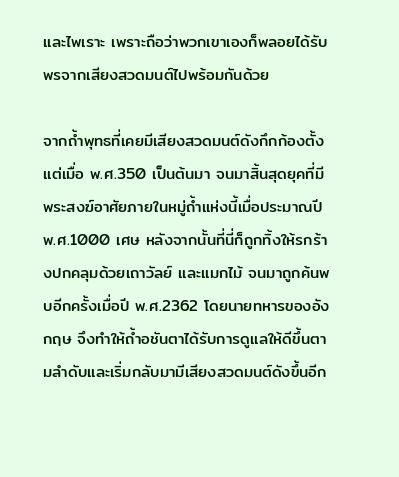และไพเราะ เพราะถือว่าพวกเขาเองก็พลอยได้รับพรจากเสียงสวดมนต์ไปพร้อมกันด้วย

จากถ้ำพุทธที่เคยมีเสียงสวดมนต์ดังกึกก้องตั้งแต่เมื่อ พ.ศ.350 เป็นต้นมา จนมาสิ้นสุดยุคที่มีพระสงฆ์อาศัยภายในหมู่ถ้ำแห่งนี้เมื่อประมาณปี พ.ศ.1000 เศษ หลังจากนั้นที่นี่ก็ถูกทิ้งให้รกร้างปกคลุมด้วยเถาวัลย์ และแมกไม้ จนมาถูกค้นพบอีกครั้งเมื่อปี พ.ศ.2362 โดยนายทหารของอังกฤษ จึงทำให้ถ้ำอชันตาได้รับการดูแลให้ดีขึ้นตามลำดับและเริ่มกลับมามีเสียงสวดมนต์ดังขึ้นอีก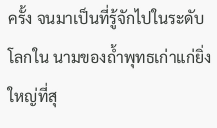ครั้ง จนมาเป็นที่รู้จักไปในระดับโลกใน นามของถ้ำพุทธเก่าแก่ยิ่งใหญ่ที่สุ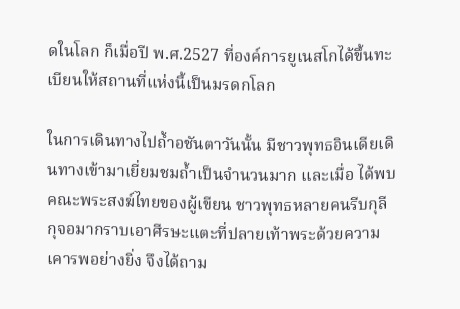ดในโลก ก็เมื่อปี พ.ศ.2527 ที่องค์การยูเนสโกได้ขึ้นทะเบียนให้สถานที่แห่งนี้เป็นมรดกโลก

ในการเดินทางไปถ้ำอชันตาวันนั้น มีชาวพุทธอินเดียเดินทางเข้ามาเยี่ยมชมถ้ำเป็นจำนวนมาก และเมื่อ ได้พบคณะพระสงฆ์ไทยของผู้เขียน ชาวพุทธหลายคนรีบกุลีกุจอมากราบเอาศีรษะแตะที่ปลายเท้าพระด้วยความเคารพอย่างยิ่ง จึงได้ถาม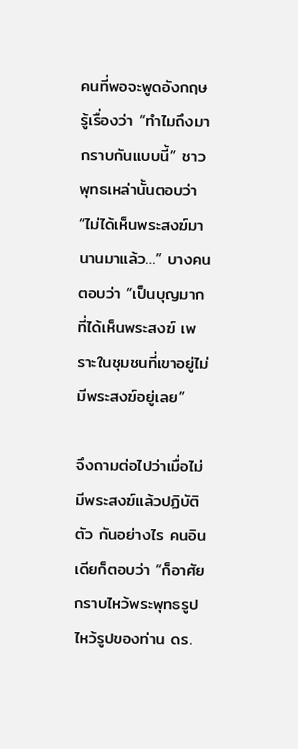คนที่พอจะพูดอังกฤษรู้เรื่องว่า “ทำไมถึงมากราบกันแบบนี้” ชาวพุทธเหล่านั้นตอบว่า “ไม่ได้เห็นพระสงฆ์มานานมาแล้ว…” บางคนตอบว่า “เป็นบุญมากที่ได้เห็นพระสงฆ์ เพราะในชุมชนที่เขาอยู่ไม่มีพระสงฆ์อยู่เลย”

จึงถามต่อไปว่าเมื่อไม่มีพระสงฆ์แล้วปฏิบัติตัว กันอย่างไร คนอินเดียก็ตอบว่า “ก็อาศัยกราบไหว้พระพุทธรูป ไหว้รูปของท่าน ดร.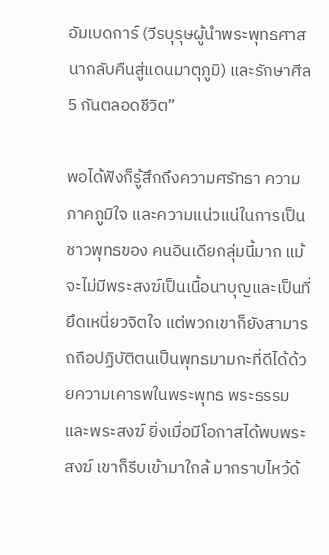อัมเบดการ์ (วีรบุรุษผู้นำพระพุทธศาสนากลับคืนสู่แดนมาตุภูมิ) และรักษาศีล 5 กันตลอดชีวิต”

พอได้ฟังก็รู้สึกถึงความศรัทธา ความภาคภูมิใจ และความแน่วแน่ในการเป็นชาวพุทธของ คนอินเดียกลุ่มนี้มาก แม้จะไม่มีพระสงฆ์เป็นเนื้อนาบุญและเป็นที่ยึดเหนี่ยวจิตใจ แต่พวกเขาก็ยังสามารถถือปฏิบัติตนเป็นพุทธมามกะที่ดีได้ด้วยความเคารพในพระพุทธ พระธรรม และพระสงฆ์ ยิ่งเมื่อมีโอกาสได้พบพระสงฆ์ เขาก็รีบเข้ามาใกล้ มากราบไหว้ด้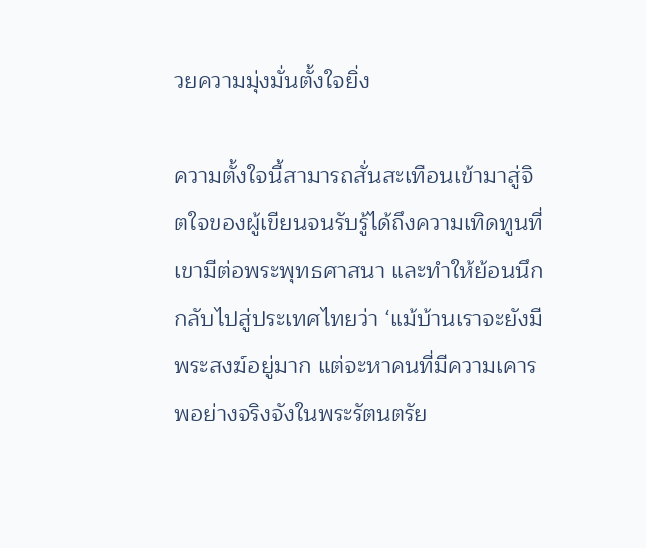วยความมุ่งมั่นตั้งใจยิ่ง

ความตั้งใจนี้สามารถสั่นสะเทือนเข้ามาสู่จิตใจของผู้เขียนจนรับรู้ได้ถึงความเทิดทูนที่เขามีต่อพระพุทธศาสนา และทำให้ย้อนนึกกลับไปสู่ประเทศไทยว่า ‘แม้บ้านเราจะยังมีพระสงฆ์อยู่มาก แต่จะหาคนที่มีความเคารพอย่างจริงจังในพระรัตนตรัย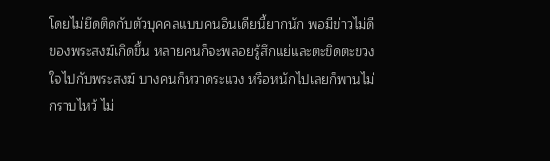โดยไม่ยึดติดกับตัวบุคคลแบบคนอินเดียนี้ยากนัก พอมีข่าวไม่ดีของพระสงฆ์เกิดขึ้น หลายคนก็จะพลอยรู้สึกแย่และตะขิดตะขวงใจไปกับพระสงฆ์ บางคนก็หวาดระแวง หรือหนักไปเลยก็พานไม่กราบไหว้ ไม่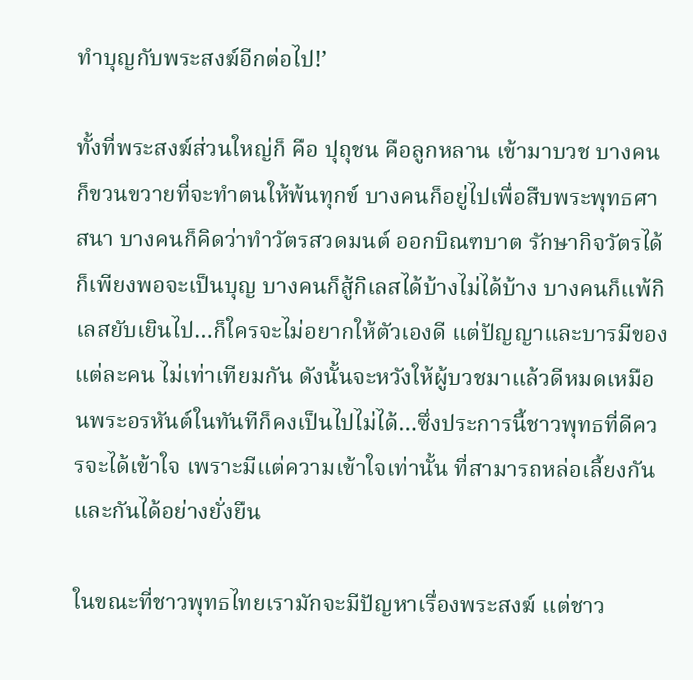ทำบุญกับพระสงฆ์อีกต่อไป!’

ทั้งที่พระสงฆ์ส่วนใหญ่ก็ คือ ปุถุชน คือลูกหลาน เข้ามาบวช บางคนก็ขวนขวายที่จะทำตนให้พ้นทุกข์ บางคนก็อยู่ไปเพื่อสืบพระพุทธศาสนา บางคนก็คิดว่าทำวัตรสวดมนต์ ออกบิณฑบาต รักษากิจวัตรได้ก็เพียงพอจะเป็นบุญ บางคนก็สู้กิเลสได้บ้างไม่ได้บ้าง บางคนก็แพ้กิเลสยับเยินไป…ก็ใครจะไม่อยากให้ตัวเองดี แต่ปัญญาและบารมีของแต่ละคน ไม่เท่าเทียมกัน ดังนั้นจะหวังให้ผู้บวชมาแล้วดีหมดเหมือนพระอรหันต์ในทันทีก็คงเป็นไปไม่ได้…ซึ่งประการนี้ชาวพุทธที่ดีควรจะได้เข้าใจ เพราะมีแต่ความเข้าใจเท่านั้น ที่สามารถหล่อเลี้ยงกันและกันได้อย่างยั่งยืน

ในขณะที่ชาวพุทธไทยเรามักจะมีปัญหาเรื่องพระสงฆ์ แต่ชาว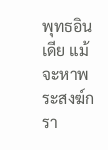พุทธอินเดีย แม้จะหาพระสงฆ์กรา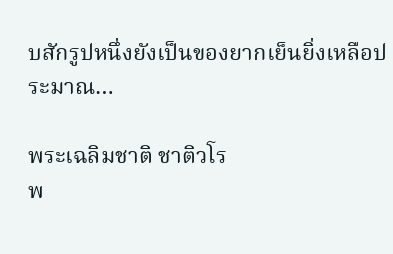บสักรูปหนึ่งยังเป็นของยากเย็นยิ่งเหลือประมาณ…

พระเฉลิมชาติ ชาติวโร
พ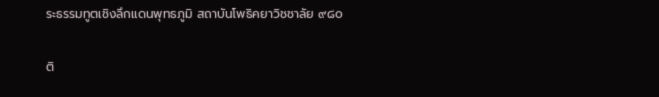ระธรรมทูตเชิงลึกแดนพุทธภูมิ สถาบันโพธิคยาวิชชาลัย ๙๘๐

ติ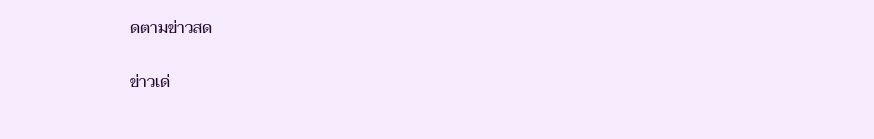ดตามข่าวสด

ข่าวเด่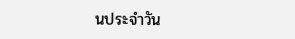นประจำวัน